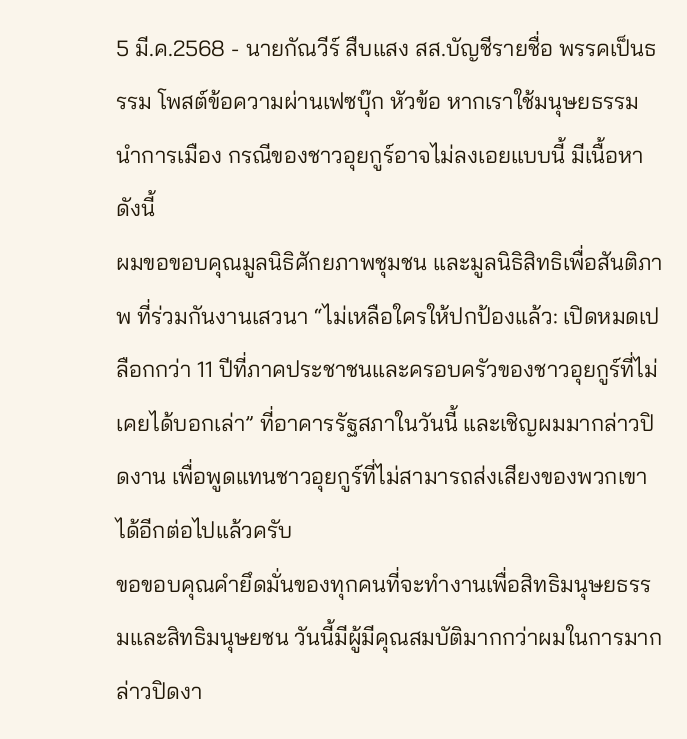5 มี.ค.2568 - นายกัณวีร์ สืบแสง สส.บัญชีรายชื่อ พรรคเป็นธรรม โพสต์ข้อความผ่านเฟซบุ๊ก หัวข้อ หากเราใช้มนุษยธรรมนำการเมือง กรณีของชาวอุยกูร์อาจไม่ลงเอยแบบนี้ มีเนื้อหาดังนี้
ผมขอขอบคุณมูลนิธิศักยภาพชุมชน และมูลนิธิสิทธิเพื่อสันติภาพ ที่ร่วมกันงานเสวนา “ไม่เหลือใครให้ปกป้องแล้ว: เปิดหมดเปลือกกว่า 11 ปีที่ภาคประชาชนและครอบครัวของชาวอุยกูร์ที่ไม่เคยได้บอกเล่า” ที่อาคารรัฐสภาในวันนี้ และเชิญผมมากล่าวปิดงาน เพื่อพูดแทนชาวอุยกูร์ที่ไม่สามารถส่งเสียงของพวกเขาได้อีกต่อไปแล้วครับ
ขอขอบคุณคำยึดมั่นของทุกคนที่จะทำงานเพื่อสิทธิมนุษยธรรมและสิทธิมนุษยชน วันนี้มีผู้มีคุณสมบัติมากกว่าผมในการมากล่าวปิดงา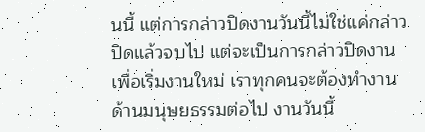นนี้ แต่การกล่าวปิดงานวันนี้ไม่ใช่แค่กล่าวปิดแล้วจบไป แต่จะเป็นการกล่าวปิดงานเพื่อเริ่มงานใหม่ เราทุกคนจะต้องทำงานด้านมนุษยธรรมต่อไป งานวันนี้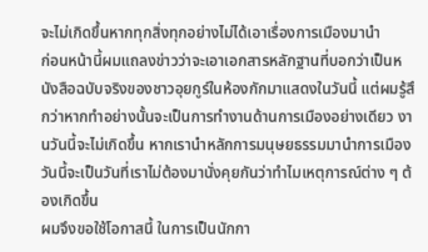จะไม่เกิดขึ้นหากทุกสิ่งทุกอย่างไม่ได้เอาเรื่องการเมืองมานำ
ก่อนหน้านี้ผมแถลงข่าวว่าจะเอาเอกสารหลักฐานที่บอกว่าเป็นหนังสือฉบับจริงของชาวอุยกูร์ในห้องกักมาแสดงในวันนี้ แต่ผมรู้สึกว่าหากทำอย่างนั้นจะเป็นการทำงานด้านการเมืองอย่างเดียว งานวันนี้จะไม่เกิดขึ้น หากเรานำหลักการมนุษยธรรมมานำการเมือง วันนี้จะเป็นวันที่เราไม่ต้องมานั่งคุยกันว่าทำไมเหตุการณ์ต่าง ๆ ต้องเกิดขึ้น
ผมจึงขอใช้โอกาสนี้ ในการเป็นนักกา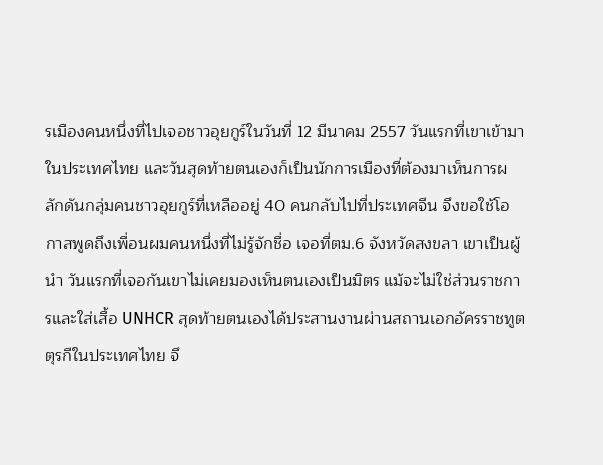รเมืองคนหนึ่งที่ไปเจอชาวอุยกูร์ในวันที่ 12 มีนาคม 2557 วันแรกที่เขาเข้ามาในประเทศไทย และวันสุดท้ายตนเองก็เป็นนักการเมืองที่ต้องมาเห็นการผลักดันกลุ่มคนชาวอุยกูร์ที่เหลืออยู่ 40 คนกลับไปที่ประเทศจีน จึงขอใช้โอกาสพูดถึงเพื่อนผมคนหนึ่งที่ไม่รู้จักชื่อ เจอที่ตม.6 จังหวัดสงขลา เขาเป็นผู้นำ วันแรกที่เจอกันเขาไม่เคยมองเห็นตนเองเป็นมิตร แม้จะไม่ใช่ส่วนราชการและใส่เสื้อ UNHCR สุดท้ายตนเองได้ประสานงานผ่านสถานเอกอัครราชทูตตุรกีในประเทศไทย จึ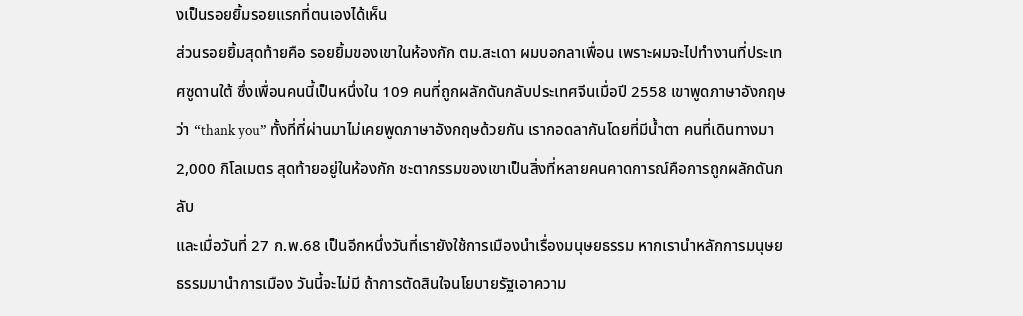งเป็นรอยยิ้มรอยแรกที่ตนเองได้เห็น
ส่วนรอยยิ้มสุดท้ายคือ รอยยิ้มของเขาในห้องกัก ตม.สะเดา ผมบอกลาเพื่อน เพราะผมจะไปทำงานที่ประเทศซูดานใต้ ซึ่งเพื่อนคนนี้เป็นหนึ่งใน 109 คนที่ถูกผลักดันกลับประเทศจีนเมื่อปี 2558 เขาพูดภาษาอังกฤษว่า “thank you” ทั้งที่ที่ผ่านมาไม่เคยพูดภาษาอังกฤษด้วยกัน เรากอดลากันโดยที่มีน้ำตา คนที่เดินทางมา 2,000 กิโลเมตร สุดท้ายอยู่ในห้องกัก ชะตากรรมของเขาเป็นสิ่งที่หลายคนคาดการณ์คือการถูกผลักดันกลับ
และเมื่อวันที่ 27 ก.พ.68 เป็นอีกหนึ่งวันที่เรายังใช้การเมืองนำเรื่องมนุษยธรรม หากเรานำหลักการมนุษยธรรมมานำการเมือง วันนี้จะไม่มี ถ้าการตัดสินใจนโยบายรัฐเอาความ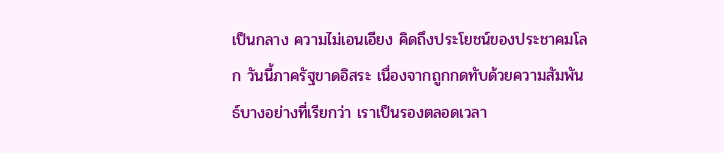เป็นกลาง ความไม่เอนเอียง คิดถึงประโยชน์ของประชาคมโลก วันนี้ภาครัฐขาดอิสระ เนื่องจากถูกกดทับด้วยความสัมพันธ์บางอย่างที่เรียกว่า เราเป็นรองตลอดเวลา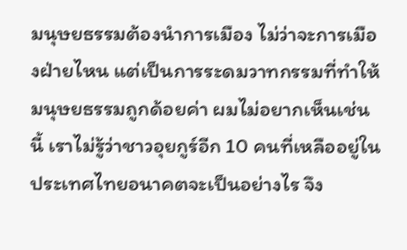มนุษยธรรมต้องนำการเมือง ไม่ว่าจะการเมืองฝ่ายไหน แต่เป็นการระดมวาทกรรมที่ทำให้มนุษยธรรมถูกด้อยค่า ผมไม่อยากเห็นเช่นนี้ เราไม่รู้ว่าชาวอุยกูร์อีก 10 คนที่เหลืออยู่ในประเทศไทยอนาคตจะเป็นอย่างไร จึง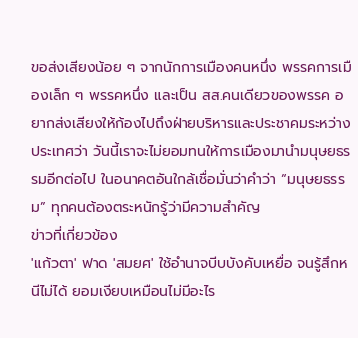ขอส่งเสียงน้อย ๆ จากนักการเมืองคนหนึ่ง พรรคการเมืองเล็ก ๆ พรรคหนึ่ง และเป็น สส.คนเดียวของพรรค อยากส่งเสียงให้ก้องไปถึงฝ่ายบริหารและประชาคมระหว่างประเทศว่า วันนี้เราจะไม่ยอมทนให้การเมืองมานำมนุษยธรรมอีกต่อไป ในอนาคตอันใกล้เชื่อมั่นว่าคำว่า “มนุษยธรรม” ทุกคนต้องตระหนักรู้ว่ามีความสำคัญ
ข่าวที่เกี่ยวข้อง
'แก้วตา' ฟาด 'สมยศ' ใช้อำนาจบีบบังคับเหยื่อ จนรู้สึกหนีไม่ได้ ยอมเงียบเหมือนไม่มีอะไร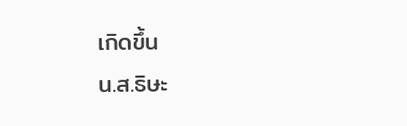เกิดขึ้น
น.ส.ธิษะ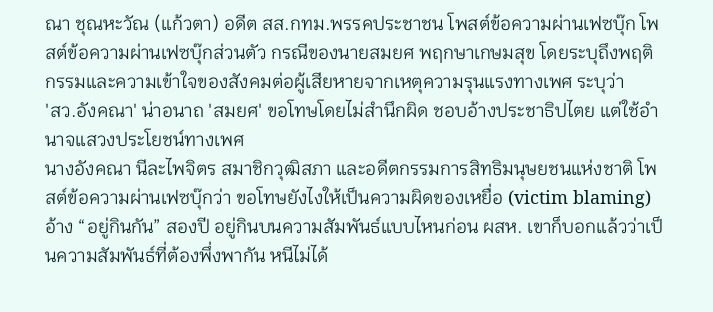ณา ชุณหะวัณ (แก้วตา) อดีต สส.กทม.พรรคประชาชน โพสต์ข้อความผ่านเฟซบุ๊ก โพสต์ข้อความผ่านเฟซบุ๊กส่วนตัว กรณีของนายสมยศ พฤกษาเกษมสุข โดยระบุถึงพฤติกรรมและความเข้าใจของสังคมต่อผู้เสียหายจากเหตุความรุนแรงทางเพศ ระบุว่า
'สว.อังคณา' น่าอนาถ 'สมยศ' ขอโทษโดยไม่สำนึกผิด ชอบอ้างประชาธิปไตย แต่ใช้อำนาจแสวงประโยชน์ทางเพศ
นางอังคณา นีละไพจิตร สมาชิกวุฒิสภา และอดีตกรรมการสิทธิมนุษยชนแห่งชาติ โพสต์ข้อความผ่านเฟซบุ๊กว่า ขอโทษยังไงให้เป็นความผิดของเหยื่อ (victim blaming) อ้าง “อยู่กินกัน” สองปี อยู่กินบนความสัมพันธ์แบบไหนก่อน ผสห. เขาก็บอกแล้วว่าเป็นความสัมพันธ์ที่ต้องพึ่งพากัน หนีไม่ได้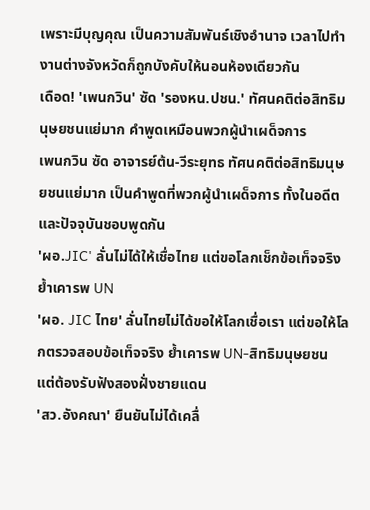เพราะมีบุญคุณ เป็นความสัมพันธ์เชิงอำนาจ เวลาไปทำงานต่างจังหวัดก็ถูกบังคับให้นอนห้องเดียวกัน
เดือด! 'เพนกวิน' ซัด 'รองหน.ปชน.' ทัศนคติต่อสิทธิมนุษยชนแย่มาก คำพูดเหมือนพวกผู้นำเผด็จการ
เพนกวิน ซัด อาจารย์ต้น-วีระยุทธ ทัศนคติต่อสิทธิมนุษยชนแย่มาก เป็นคำพูดที่พวกผู้นำเผด็จการ ทั้งในอดีตและปัจจุบันชอบพูดกัน
'ผอ.JIC' ลั่นไม่ได้ให้เชื่อไทย แต่ขอโลกเช็กข้อเท็จจริง ย้ำเคารพ UN
'ผอ. JIC ไทย' ลั่นไทยไม่ได้ขอให้โลกเชื่อเรา แต่ขอให้โลกตรวจสอบข้อเท็จจริง ย้ำเคารพ UN-สิทธิมนุษยชน แต่ต้องรับฟังสองฝั่งชายแดน
'สว.อังคณา' ยืนยันไม่ได้เคลื่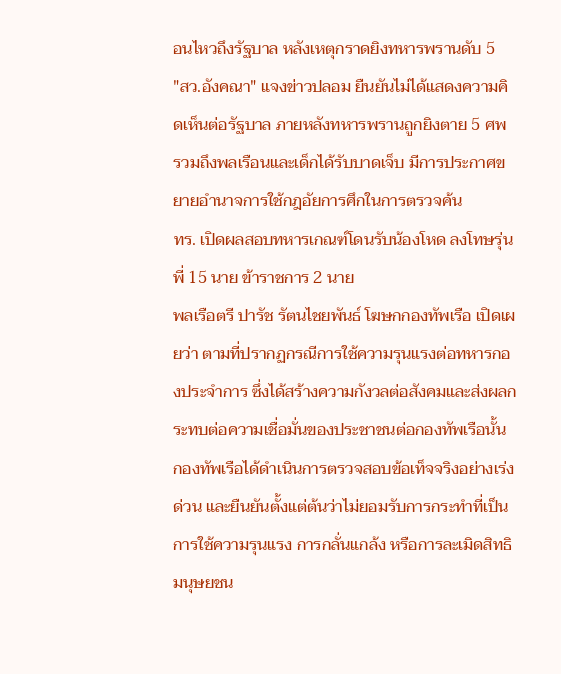อนไหวถึงรัฐบาล หลังเหตุกราดยิงทหารพรานดับ 5
"สว.อังคณา" แจงข่าวปลอม ยืนยันไม่ได้แสดงความคิดเห็นต่อรัฐบาล ภายหลังทหารพรานถูกยิงตาย 5 ศพ รวมถึงพลเรือนและเด็กได้รับบาดเจ็บ มีการประกาศขยายอำนาจการใช้กฎอัยการศึกในการตรวจค้น
ทร. เปิดผลสอบทหารเกณฑ์โดนรับน้องโหด ลงโทษรุ่นพี่ 15 นาย ข้าราชการ 2 นาย
พลเรือตรี ปารัช รัตนไชยพันธ์ โฆษกกองทัพเรือ เปิดเผยว่า ตามที่ปรากฏกรณีการใช้ความรุนแรงต่อทหารกองประจำการ ซึ่งได้สร้างความกังวลต่อสังคมและส่งผลกระทบต่อความเชื่อมั่นของประชาชนต่อกองทัพเรือนั้น กองทัพเรือได้ดำเนินการตรวจสอบข้อเท็จจริงอย่างเร่งด่วน และยืนยันตั้งแต่ต้นว่าไม่ยอมรับการกระทำที่เป็นการใช้ความรุนแรง การกลั่นแกล้ง หรือการละเมิดสิทธิมนุษยชน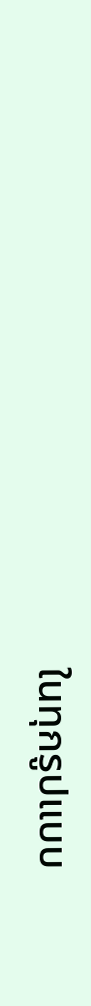ในทุกรูปแบบ